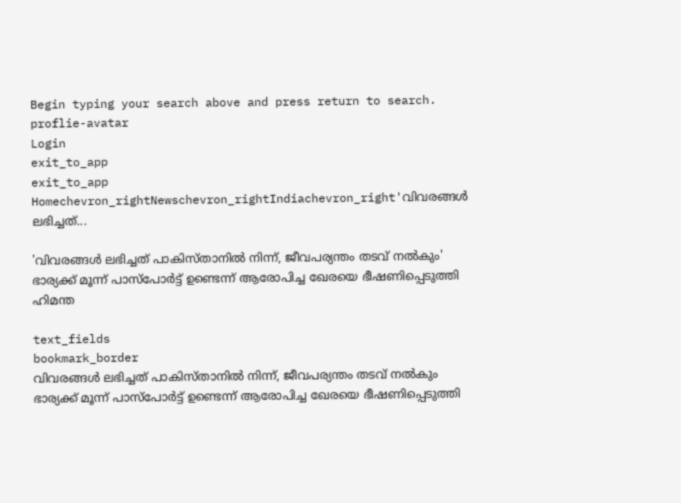Begin typing your search above and press return to search.
proflie-avatar
Login
exit_to_app
exit_to_app
Homechevron_rightNewschevron_rightIndiachevron_right'വിവരങ്ങൾ ലഭിച്ചത്...

'വിവരങ്ങൾ ലഭിച്ചത് പാകിസ്താനിൽ നിന്ന്, ജീവപര്യന്തം തടവ് നൽകും' ഭാര്യക്ക് മൂന്ന് പാസ്പോർട്ട് ഉണ്ടെന്ന് ആരോപിച്ച ഖേരയെ ഭീഷണിപ്പെടുത്തി ഹിമന്ത

text_fields
bookmark_border
വിവരങ്ങൾ ലഭിച്ചത് പാകിസ്താനിൽ നിന്ന്, ജീവപര്യന്തം തടവ് നൽകും   ഭാര്യക്ക് മൂന്ന് പാസ്പോർട്ട് ഉണ്ടെന്ന് ആരോപിച്ച ഖേരയെ ഭീഷണിപ്പെടുത്തി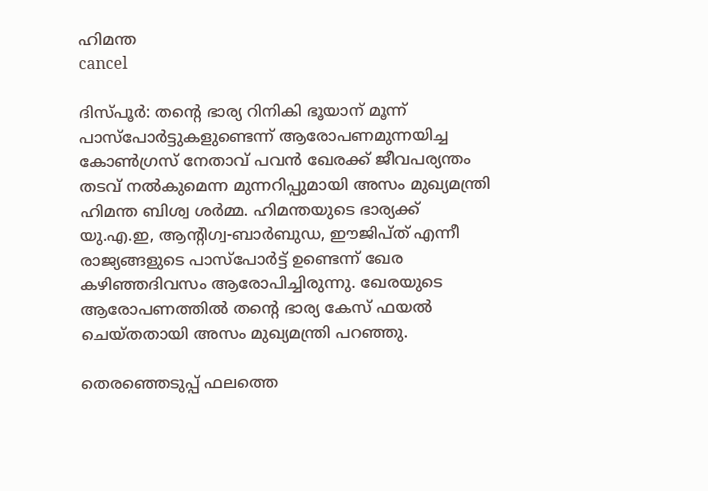ഹിമന്ത
cancel

ദിസ്പൂർ: തന്‍റെ ഭാര്യ റിനികി ഭൂയാന് മൂന്ന് പാസ്പോർട്ടുകളുണ്ടെന്ന് ആരോപണമുന്നയിച്ച കോൺഗ്രസ് നേതാവ് പവൻ ഖേരക്ക് ജീവപര്യന്തം തടവ് നൽകുമെന്ന മുന്നറിപ്പുമായി അസം മുഖ്യമന്ത്രി ഹിമന്ത ബിശ്വ ശർമ്മ. ഹിമന്തയുടെ ഭാര്യക്ക് യു.എ.ഇ, ആന്റിഗ്വ-ബാർബുഡ, ഈജിപ്ത് എന്നീ രാജ്യങ്ങളുടെ പാസ്പോർട്ട് ഉണ്ടെന്ന് ഖേര കഴിഞ്ഞദിവസം ആരോപിച്ചിരുന്നു. ഖേരയുടെ ആരോപണത്തിൽ തന്റെ ഭാര്യ കേസ് ഫയൽ ചെയ്തതായി അസം മുഖ്യമന്ത്രി പറഞ്ഞു.

തെരഞ്ഞെടുപ്പ് ഫലത്തെ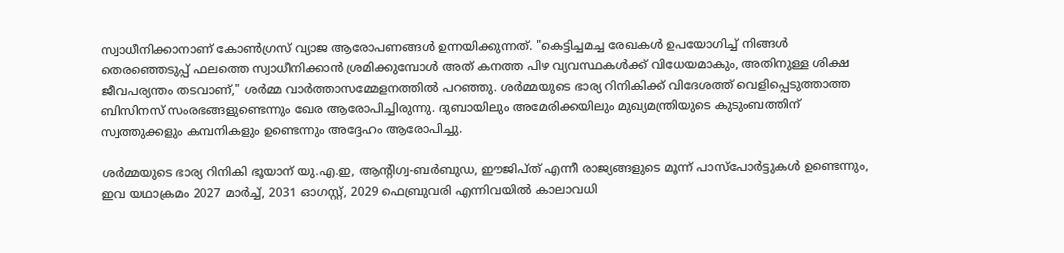സ്വാധീനിക്കാനാണ് കോൺഗ്രസ് വ്യാജ ആരോപണങ്ങൾ ഉന്നയിക്കുന്നത്. "കെട്ടിച്ചമച്ച രേഖകൾ ഉപയോഗിച്ച് നിങ്ങൾ തെരഞ്ഞെടുപ്പ് ഫലത്തെ സ്വാധീനിക്കാൻ ശ്രമിക്കുമ്പോൾ അത് കനത്ത പിഴ വ്യവസ്ഥകൾക്ക് വിധേയമാകും, അതിനുള്ള ശിക്ഷ ജീവപര്യന്തം തടവാണ്," ശർമ്മ വാർത്താസമ്മേളനത്തിൽ പറഞ്ഞു. ശർമ്മയുടെ ഭാര്യ റിനികിക്ക് വിദേശത്ത് വെളിപ്പെടുത്താത്ത ബിസിനസ് സംരഭങ്ങളുണ്ടെന്നും ഖേര ആരോപിച്ചിരുന്നു. ദുബായിലും അമേരിക്കയിലും മുഖ്യമന്ത്രിയുടെ കുടുംബത്തിന് സ്വത്തുക്കളും കമ്പനികളും ഉണ്ടെന്നും അദ്ദേഹം ആരോപിച്ചു.

ശർമ്മയുടെ ഭാര്യ റിനികി ഭൂയാന് യു.എ.ഇ, ആന്റിഗ്വ-ബർബുഡ, ഈജിപ്ത് എന്നീ രാജ്യങ്ങളുടെ മൂന്ന് പാസ്‌പോർട്ടുകൾ ഉണ്ടെന്നും, ഇവ യഥാക്രമം 2027 മാർച്ച്, 2031 ഓഗസ്റ്റ്, 2029 ഫെബ്രുവരി എന്നിവയിൽ കാലാവധി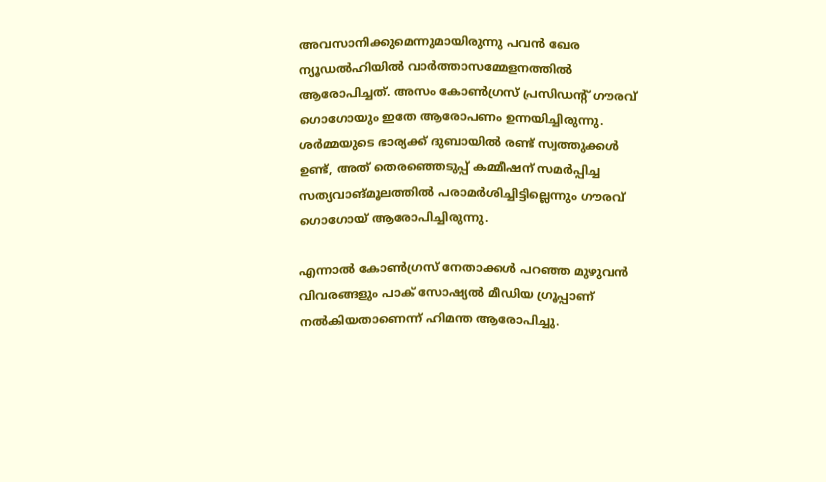അവസാനിക്കുമെന്നുമായിരുന്നു പവൻ ഖേര ന്യൂഡൽഹിയിൽ വാർത്താസമ്മേളനത്തിൽ ആരോപിച്ചത്. അസം കോൺഗ്രസ് പ്രസിഡന്റ് ഗൗരവ് ഗൊഗോയും ഇതേ ആരോപണം ഉന്നയിച്ചിരുന്നു. ശർമ്മയുടെ ഭാര്യക്ക് ദുബായിൽ രണ്ട് സ്വത്തുക്കൾ ഉണ്ട്, അത് തെരഞ്ഞെടുപ്പ് കമ്മീഷന് സമർപ്പിച്ച സത്യവാങ്മൂലത്തിൽ പരാമർശിച്ചിട്ടില്ലെന്നും ഗൗരവ് ഗൊഗോയ് ആരോപിച്ചിരുന്നു.

എന്നാൽ കോൺഗ്രസ് നേതാക്കൾ പറഞ്ഞ മുഴുവൻ വിവരങ്ങളും പാക് സോഷ്യൽ മീഡിയ ഗ്രൂപ്പാണ് നൽകിയതാണെന്ന് ഹിമന്ത ആരോപിച്ചു.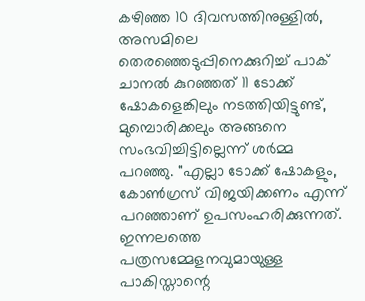കഴിഞ്ഞ 10 ദിവസത്തിനുള്ളിൽ, അസമിലെ തെരഞ്ഞെടുപ്പിനെക്കുറിച്ച് പാക് ചാനൽ കുറഞ്ഞത് 11 ടോക്ക് ഷോകളെങ്കിലും നടത്തിയിട്ടുണ്ട്, മുമ്പൊരിക്കലും അങ്ങനെ സംഭവിച്ചിട്ടില്ലെന്ന് ശർമ്മ പറഞ്ഞു. "എല്ലാ ടോക്ക് ഷോകളും, കോൺഗ്രസ് വിജയിക്കണം എന്ന് പറഞ്ഞാണ് ഉപസംഹരിക്കുന്നത്. ഇന്നലത്തെ പത്രസമ്മേളനവുമായുള്ള പാകിസ്താന്റെ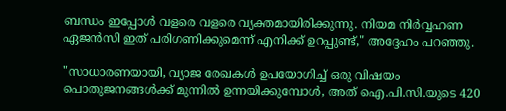ബന്ധം ഇപ്പോൾ വളരെ വളരെ വ്യക്തമായിരിക്കുന്നു. നിയമ നിർവ്വഹണ ഏജൻസി ഇത് പരിഗണിക്കുമെന്ന് എനിക്ക് ഉറപ്പുണ്ട്," അദ്ദേഹം പറഞ്ഞു.

"സാധാരണയായി, വ്യാജ രേഖകൾ ഉപയോഗിച്ച് ഒരു വിഷയം പൊതുജനങ്ങൾക്ക് മുന്നിൽ ഉന്നയിക്കുമ്പോൾ, അത് ഐ.പി.സി.യുടെ 420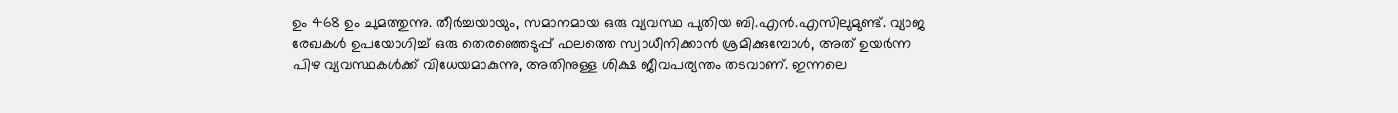ഉം 468 ഉം ചുമത്തുന്നു. തീർച്ചയായും, സമാനമായ ഒരു വ്യവസ്ഥ പുതിയ ബി.എൻ.എസിലുമുണ്ട്. വ്യാജ രേഖകൾ ഉപയോഗിച്ച് ഒരു തെരഞ്ഞെടുപ്പ് ഫലത്തെ സ്വാധീനിക്കാൻ ശ്രമിക്കുമ്പോൾ, അത് ഉയർന്ന പിഴ വ്യവസ്ഥകൾക്ക് വിധേയമാകുന്നു, അതിനുള്ള ശിക്ഷ ജീവപര്യന്തം തടവാണ്. ഇന്നലെ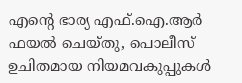എന്റെ ഭാര്യ എഫ്‌.ഐ.ആർ ഫയൽ ചെയ്തു, പൊലീസ് ഉചിതമായ നിയമവകുപ്പുകൾ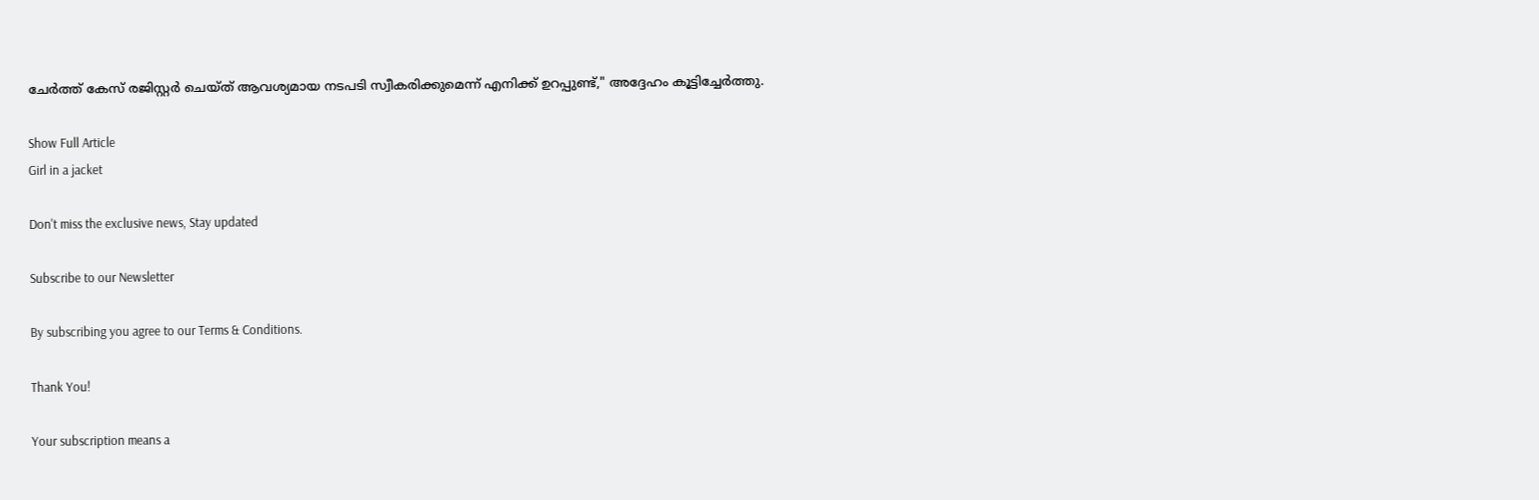ചേർത്ത് കേസ് രജിസ്റ്റർ ചെയ്ത് ആവശ്യമായ നടപടി സ്വീകരിക്കുമെന്ന് എനിക്ക് ഉറപ്പുണ്ട്," അദ്ദേഹം കൂട്ടിച്ചേർത്തു.

Show Full Article
Girl in a jacket

Don't miss the exclusive news, Stay updated

Subscribe to our Newsletter

By subscribing you agree to our Terms & Conditions.

Thank You!

Your subscription means a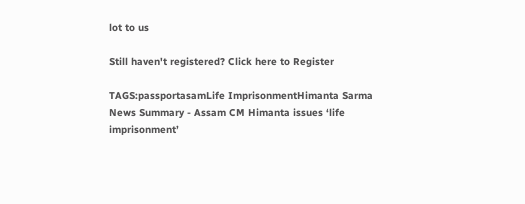lot to us

Still haven't registered? Click here to Register

TAGS:passportasamLife ImprisonmentHimanta Sarma
News Summary - Assam CM Himanta issues ‘life imprisonment’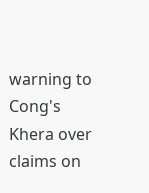warning to Cong's Khera over claims on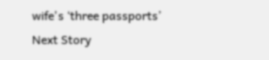wife's ‘three passports’
Next Story